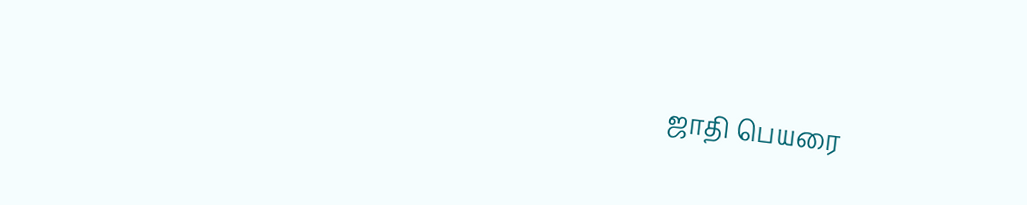ஜாதி பெயரை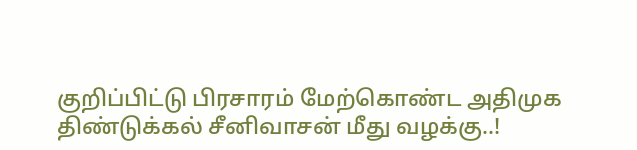குறிப்பிட்டு பிரசாரம் மேற்கொண்ட அதிமுக திண்டுக்கல் சீனிவாசன் மீது வழக்கு..!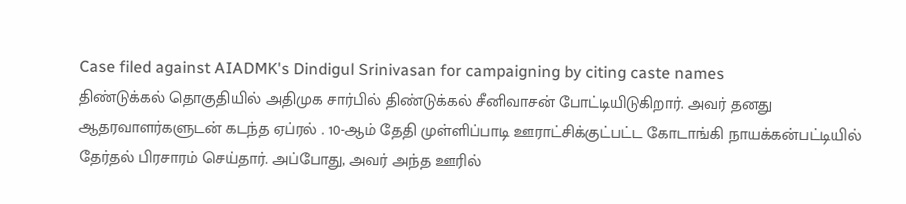Case filed against AIADMK's Dindigul Srinivasan for campaigning by citing caste names
திண்டுக்கல் தொகுதியில் அதிமுக சார்பில் திண்டுக்கல் சீனிவாசன் போட்டியிடுகிறார். அவர் தனது ஆதரவாளர்களுடன் கடந்த ஏப்ரல் . 10-ஆம் தேதி முள்ளிப்பாடி ஊராட்சிக்குட்பட்ட கோடாங்கி நாயக்கன்பட்டியில் தேர்தல் பிரசாரம் செய்தார். அப்போது, அவர் அந்த ஊரில்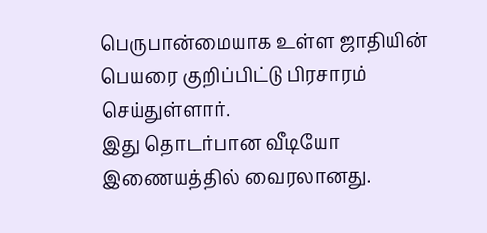பெருபான்மையாக உள்ள ஜாதியின் பெயரை குறிப்பிட்டு பிரசாரம் செய்துள்ளார்.
இது தொடர்பான வீடியோ இணையத்தில் வைரலானது.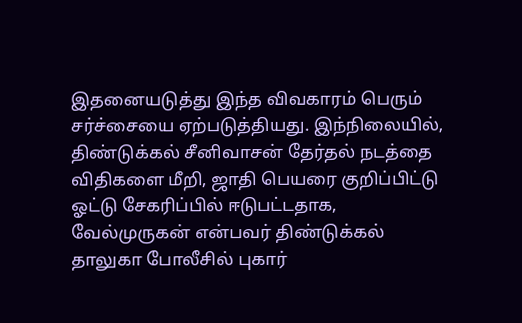இதனையடுத்து இந்த விவகாரம் பெரும் சர்ச்சையை ஏற்படுத்தியது. இந்நிலையில், திண்டுக்கல் சீனிவாசன் தேர்தல் நடத்தை விதிகளை மீறி, ஜாதி பெயரை குறிப்பிட்டு ஓட்டு சேகரிப்பில் ஈடுபட்டதாக, வேல்முருகன் என்பவர் திண்டுக்கல் தாலுகா போலீசில் புகார்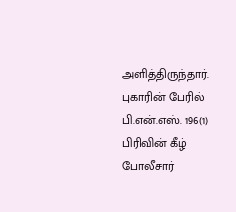அளித்திருந்தார்.
புகாரின் பேரில் பி.என்.எஸ். 196(1) பிரிவின் கீழ் போலீசார்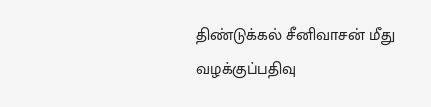திண்டுக்கல் சீனிவாசன் மீது வழக்குப்பதிவு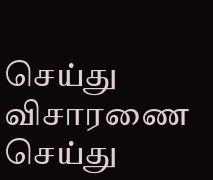செய்து விசாரணை செய்து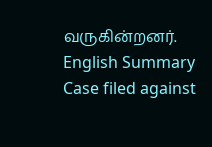வருகின்றனர்.
English Summary
Case filed against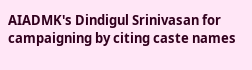AIADMK's Dindigul Srinivasan for campaigning by citing caste names